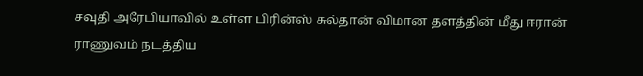சவுதி அரேபியாவில் உள்ள பிரின்ஸ் சுல்தான் விமான தளத்தின் மீது ஈரான் ராணுவம் நடத்திய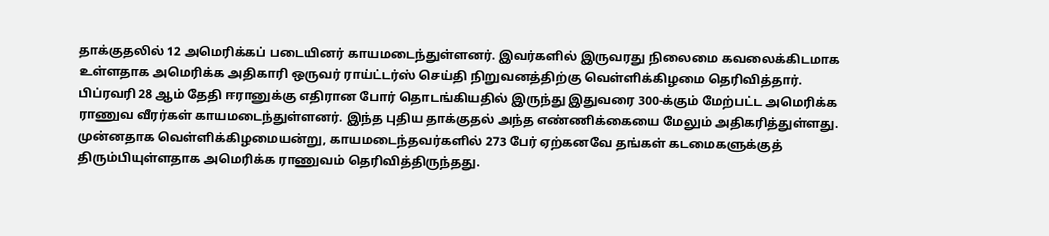தாக்குதலில் 12 அமெரிக்கப் படையினர் காயமடைந்துள்ளனர். இவர்களில் இருவரது நிலைமை கவலைக்கிடமாக உள்ளதாக அமெரிக்க அதிகாரி ஒருவர் ராய்ட்டர்ஸ் செய்தி நிறுவனத்திற்கு வெள்ளிக்கிழமை தெரிவித்தார்.
பிப்ரவரி 28 ஆம் தேதி ஈரானுக்கு எதிரான போர் தொடங்கியதில் இருந்து இதுவரை 300-க்கும் மேற்பட்ட அமெரிக்க ராணுவ வீரர்கள் காயமடைந்துள்ளனர். இந்த புதிய தாக்குதல் அந்த எண்ணிக்கையை மேலும் அதிகரித்துள்ளது. முன்னதாக வெள்ளிக்கிழமையன்று, காயமடைந்தவர்களில் 273 பேர் ஏற்கனவே தங்கள் கடமைகளுக்குத் திரும்பியுள்ளதாக அமெரிக்க ராணுவம் தெரிவித்திருந்தது.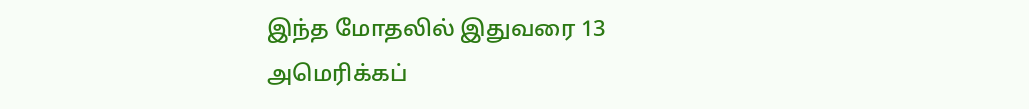இந்த மோதலில் இதுவரை 13 அமெரிக்கப்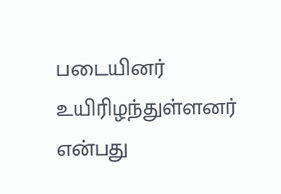படையினர் உயிரிழந்துள்ளனர் என்பது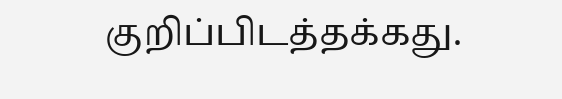குறிப்பிடத்தக்கது.